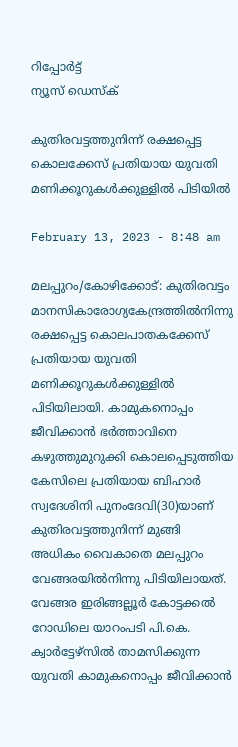റിപ്പോര്‍ട്ട്
ന്യൂസ് ഡെസ്ക്

കുതിരവട്ടത്തുനിന്ന് രക്ഷപ്പെട്ട കൊലക്കേസ് പ്രതിയായ യുവതി മണിക്കൂറുകള്‍ക്കുള്ളില്‍ പിടിയില്‍

February 13, 2023 - 8:48 am

മലപ്പുറം/കോഴിക്കോട്: കുതിരവട്ടം മാനസികാരോഗ്യകേന്ദ്രത്തില്‍നിന്നു രക്ഷപ്പെട്ട കൊലപാതകക്കേസ് പ്രതിയായ യുവതി മണിക്കൂറുകള്‍ക്കുള്ളില്‍ പിടിയിലായി. കാമുകനൊപ്പം ജീവിക്കാന്‍ ഭര്‍ത്താവിനെ കഴുത്തുമുറുക്കി കൊലപ്പെടുത്തിയ കേസിലെ പ്രതിയായ ബിഹാര്‍ സ്വദേശിനി പുനംദേവി(30)യാണ് കുതിരവട്ടത്തുനിന്ന് മുങ്ങി അധികം വൈകാതെ മലപ്പുറം വേങ്ങരയില്‍നിന്നു പിടിയിലായത്.
വേങ്ങര ഇരിങ്ങല്ലൂര്‍ കോട്ടക്കല്‍ റോഡിലെ യാറംപടി പി.കെ. ക്വാര്‍ട്ടേഴ്‌സില്‍ താമസിക്കുന്ന യുവതി കാമുകനൊപ്പം ജീവിക്കാന്‍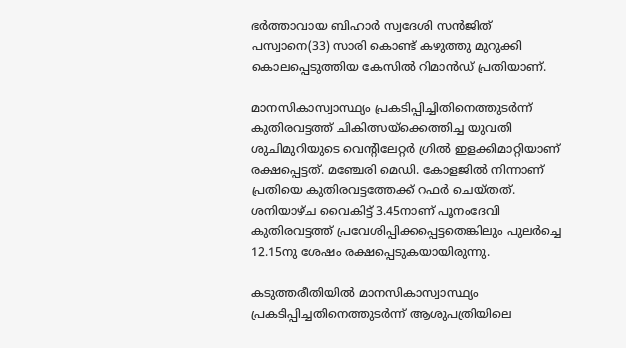ഭര്‍ത്താവായ ബിഹാര്‍ സ്വദേശി സന്‍ജിത് പസ്വാനെ(33) സാരി കൊണ്ട് കഴുത്തു മുറുക്കി കൊലപ്പെടുത്തിയ കേസില്‍ റിമാന്‍ഡ് പ്രതിയാണ്.

മാനസികാസ്വാസ്ഥ്യം പ്രകടിപ്പിച്ചിതിനെത്തുടര്‍ന്ന് കുതിരവട്ടത്ത് ചികിത്സയ്‌ക്കെത്തിച്ച യുവതി ശുചിമുറിയുടെ വെന്റിലേറ്റര്‍ ഗ്രില്‍ ഇളക്കിമാറ്റിയാണ് രക്ഷപ്പെട്ടത്. മഞ്ചേരി മെഡി. കോളജില്‍ നിന്നാണ് പ്രതിയെ കുതിരവട്ടത്തേക്ക് റഫര്‍ ചെയ്തത്. ശനിയാഴ്ച വൈകിട്ട് 3.45നാണ് പൂനംദേവി കുതിരവട്ടത്ത് പ്രവേശിപ്പിക്കപ്പെട്ടതെങ്കിലും പുലര്‍ച്ചെ 12.15നു ശേഷം രക്ഷപ്പെടുകയായിരുന്നു.

കടുത്തരീതിയില്‍ മാനസികാസ്വാസ്ഥ്യം പ്രകടിപ്പിച്ചതിനെത്തുടര്‍ന്ന് ആശുപത്രിയിലെ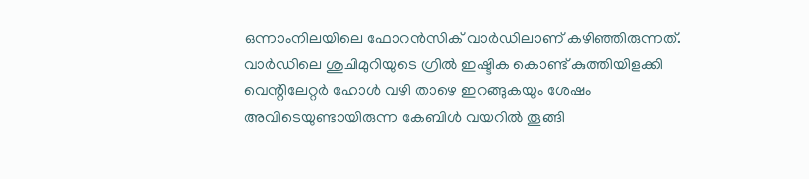ഒന്നാംനിലയിലെ ഫോറന്‍സിക് വാര്‍ഡിലാണ് കഴിഞ്ഞിരുന്നത്.
വാര്‍ഡിലെ ശുചിമുറിയുടെ ഗ്രില്‍ ഇഷ്ടിക കൊണ്ട് കുത്തിയിളക്കി വെന്റിലേറ്റര്‍ ഹോള്‍ വഴി താഴെ ഇറങ്ങുകയും ശേഷം അവിടെയുണ്ടായിരുന്ന കേബിള്‍ വയറില്‍ തൂങ്ങി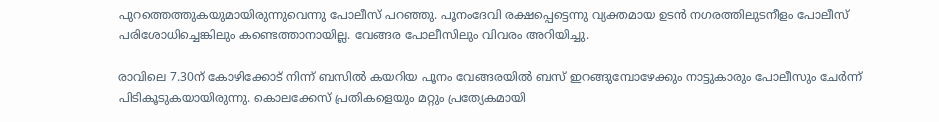പുറത്തെത്തുകയുമായിരുന്നുവെന്നു പോലീസ് പറഞ്ഞു. പൂനംദേവി രക്ഷപ്പെട്ടെന്നു വ്യക്തമായ ഉടന്‍ നഗരത്തിലുടനീളം പോലീസ് പരിശോധിച്ചെങ്കിലും കണ്ടെത്താനായില്ല. വേങ്ങര പോലീസിലും വിവരം അറിയിച്ചു.

രാവിലെ 7.30ന് കോഴിക്കോട് നിന്ന് ബസില്‍ കയറിയ പൂനം വേങ്ങരയില്‍ ബസ് ഇറങ്ങുമ്പോഴേക്കും നാട്ടുകാരും പോലീസും ചേര്‍ന്ന് പിടികൂടുകയായിരുന്നു. കൊലക്കേസ് പ്രതികളെയും മറ്റും പ്രത്യേകമായി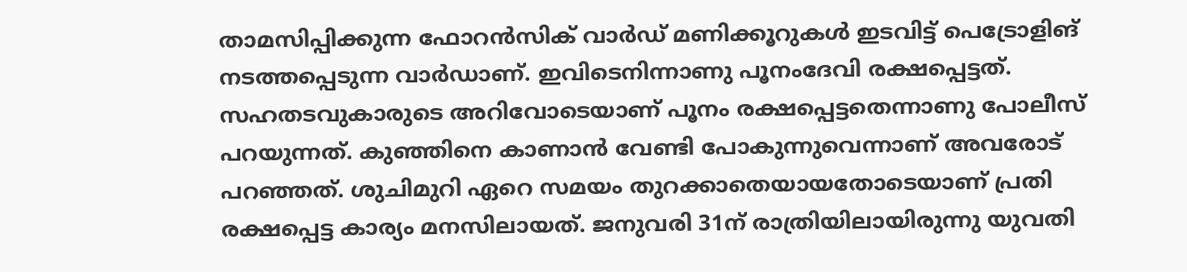താമസിപ്പിക്കുന്ന ഫോറന്‍സിക് വാര്‍ഡ് മണിക്കൂറുകള്‍ ഇടവിട്ട് പെട്രോളിങ് നടത്തപ്പെടുന്ന വാര്‍ഡാണ്. ഇവിടെനിന്നാണു പൂനംദേവി രക്ഷപ്പെട്ടത്. സഹതടവുകാരുടെ അറിവോടെയാണ് പൂനം രക്ഷപ്പെട്ടതെന്നാണു പോലീസ് പറയുന്നത്. കുഞ്ഞിനെ കാണാന്‍ വേണ്ടി പോകുന്നുവെന്നാണ് അവരോട് പറഞ്ഞത്. ശുചിമുറി ഏറെ സമയം തുറക്കാതെയായതോടെയാണ് പ്രതി രക്ഷപ്പെട്ട കാര്യം മനസിലായത്. ജനുവരി 31ന് രാത്രിയിലായിരുന്നു യുവതി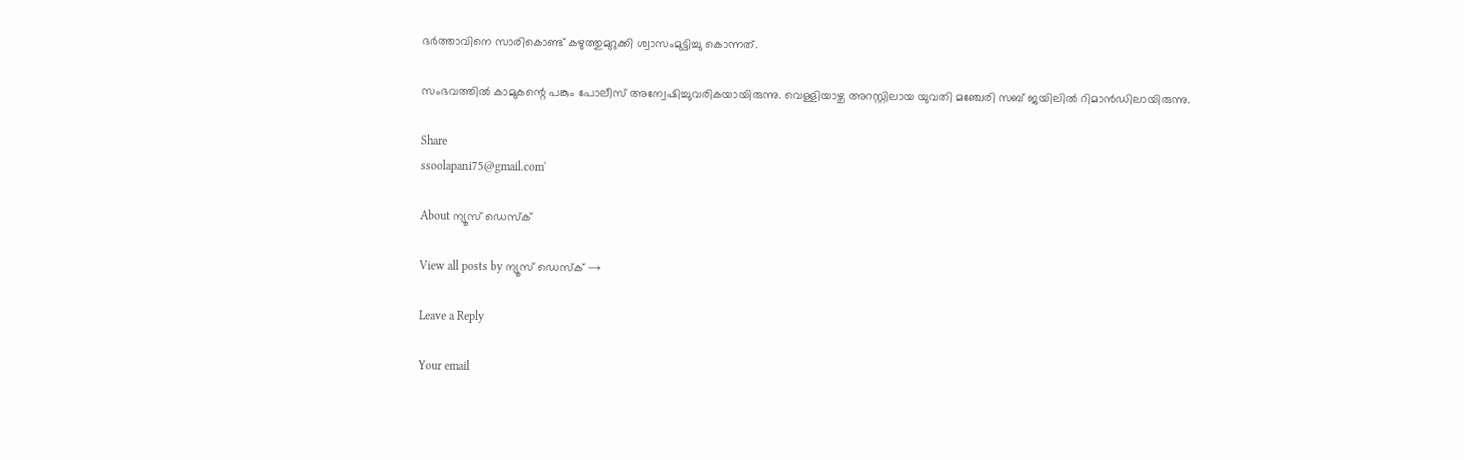ഭര്‍ത്താവിനെ സാരികൊണ്ട് കഴുത്തുമുറുക്കി ശ്വാസംമുട്ടിച്ചു കൊന്നത്.

സംഭവത്തില്‍ കാമുകന്റെ പങ്കും പോലീസ് അന്വേഷിച്ചുവരികയായിരുന്നു. വെള്ളിയാഴ്ച അറസ്റ്റിലായ യുവതി മഞ്ചേരി സബ് ജയിലില്‍ റിമാന്‍ഡിലായിരുന്നു.

Share
ssoolapani75@gmail.com'

About ന്യൂസ് ഡെസ്ക്

View all posts by ന്യൂസ് ഡെസ്ക് →

Leave a Reply

Your email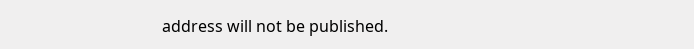address will not be published.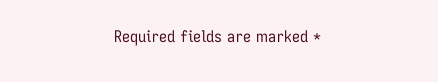Required fields are marked *